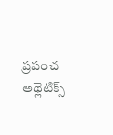ప్రపంచ అథ్లెటిక్స్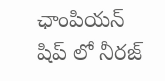ఛాంపియన్ షిప్ లో నీరజ్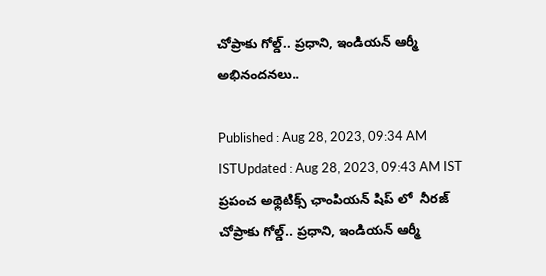చోప్రాకు గోల్డ్.. ప్రధాని, ఇండియన్ ఆర్మీ అభినందనలు..

Published : Aug 28, 2023, 09:34 AM ISTUpdated : Aug 28, 2023, 09:43 AM IST
ప్రపంచ అథ్లెటిక్స్ ఛాంపియన్ షిప్ లో  నీరజ్ చోప్రాకు గోల్డ్.. ప్రధాని, ఇండియన్ ఆర్మీ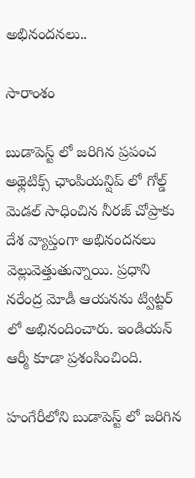అభినందనలు..

సారాంశం

బుడాపెస్ట్ లో జరిగిన ప్రపంచ అథ్లెటిక్స్ ఛాంపియన్షిప్ లో గోల్డ్ మెడల్ సాధించిన నీరజ్ చోప్రాకు దేశ వ్యాప్తంగా అభినందనలు వెల్లువెత్తుతున్నాయి. ప్రధాని నరేంద్ర మోడీ ఆయనను ట్విట్టర్ లో అభినందించారు. ఇండియన్ ఆర్మీ కూడా ప్రశంసించింది.

హంగేరీలోని బుడాపెస్ట్ లో జరిగిన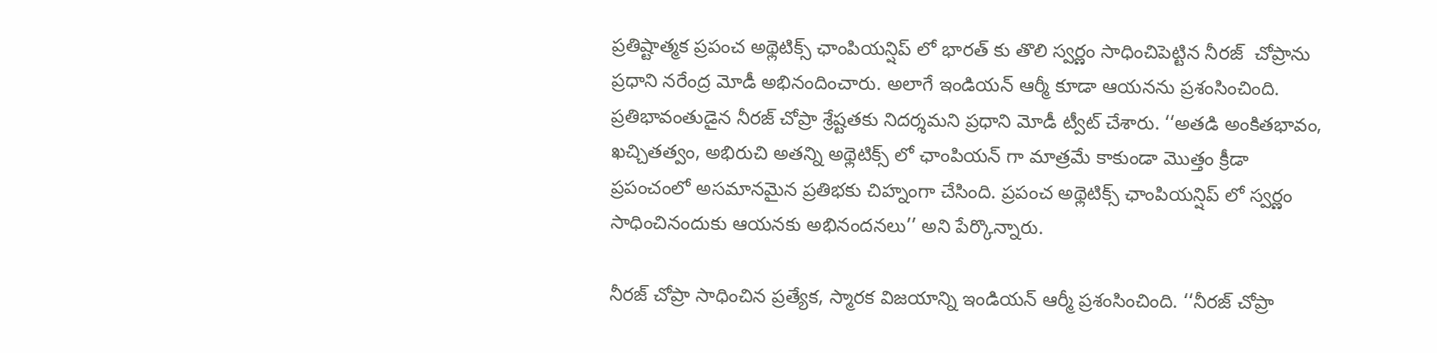ప్రతిష్టాత్మక ప్రపంచ అథ్లెటిక్స్ ఛాంపియన్షిప్ లో భారత్ కు తొలి స్వర్ణం సాధించిపెట్టిన నీరజ్  చోప్రాను ప్రధాని నరేంద్ర మోడీ అభినందించారు. అలాగే ఇండియన్ ఆర్మీ కూడా ఆయనను ప్రశంసించింది.  ప్రతిభావంతుడైన నీరజ్ చోప్రా శ్రేష్టతకు నిదర్శమని ప్రధాని మోడీ ట్వీట్ చేశారు. ‘‘అతడి అంకితభావం, ఖచ్చితత్వం, అభిరుచి అతన్ని అథ్లెటిక్స్ లో ఛాంపియన్ గా మాత్రమే కాకుండా మొత్తం క్రీడా ప్రపంచంలో అసమానమైన ప్రతిభకు చిహ్నంగా చేసింది. ప్రపంచ అథ్లెటిక్స్ ఛాంపియన్షిప్ లో స్వర్ణం సాధించినందుకు ఆయనకు అభినందనలు’’ అని పేర్కొన్నారు.

నీరజ్ చోప్రా సాధించిన ప్రత్యేక, స్మారక విజయాన్ని ఇండియన్ ఆర్మీ ప్రశంసించింది. ‘‘నీరజ్ చోప్రా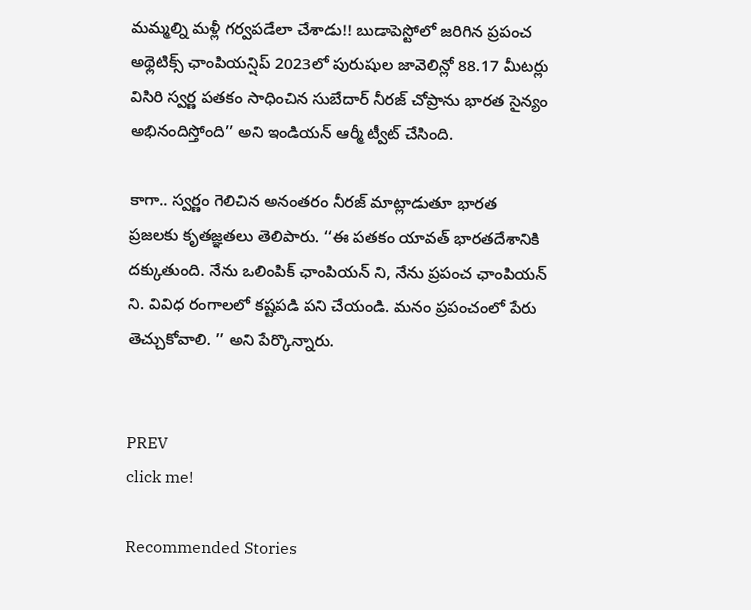మమ్మల్ని మళ్లీ గర్వపడేలా చేశాడు!! బుడాపెస్టోలో జరిగిన ప్రపంచ అథ్లెటిక్స్ ఛాంపియన్షిప్ 2023లో పురుషుల జావెలిన్లో 88.17 మీటర్లు విసిరి స్వర్ణ పతకం సాధించిన సుబేదార్ నీరజ్ చోప్రాను భారత సైన్యం అభినందిస్తోంది’’ అని ఇండియన్ ఆర్మీ ట్వీట్ చేసింది.

కాగా.. స్వర్ణం గెలిచిన అనంతరం నీరజ్ మాట్లాడుతూ భారత ప్రజలకు కృతజ్ఞతలు తెలిపారు. ‘‘ఈ పతకం యావత్ భారతదేశానికి దక్కుతుంది. నేను ఒలింపిక్ ఛాంపియన్ ని, నేను ప్రపంచ ఛాంపియన్ ని. వివిధ రంగాలలో కష్టపడి పని చేయండి. మనం ప్రపంచంలో పేరు తెచ్చుకోవాలి. ’’ అని పేర్కొన్నారు.


PREV
click me!

Recommended Stories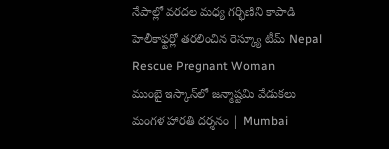నేపాల్లో వరదల మధ్య గర్భిణిని కాపాడి హెలీకాఫ్టర్లో తరలించిన రెస్క్యూ టీమ్ Nepal Rescue Pregnant Woman
ముంబై ఇస్కాన్‌లో జన్మాష్టమి వేడుకలు మంగళ హారతి దర్శనం | Mumbai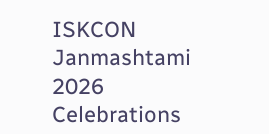ISKCON Janmashtami 2026 Celebrations